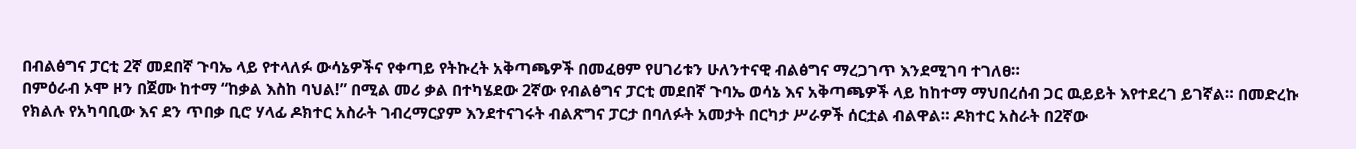በብልፅግና ፓርቲ 2ኛ መደበኛ ጉባኤ ላይ የተላለፉ ውሳኔዎችና የቀጣይ የትኩረት አቅጣጫዎች በመፈፀም የሀገሪቱን ሁለንተናዊ ብልፅግና ማረጋገጥ እንደሚገባ ተገለፀ።
በምዕራብ ኦሞ ዞን በጀሙ ከተማ “ከቃል እስከ ባህል!” በሚል መሪ ቃል በተካሄደው 2ኛው የብልፅግና ፓርቲ መደበኛ ጉባኤ ወሳኔ እና አቅጣጫዎች ላይ ከከተማ ማህበረሰብ ጋር ዉይይት እየተደረገ ይገኛል። በመድረኩ የክልሉ የአካባቢው እና ደን ጥበቃ ቢሮ ሃላፊ ዶክተር አስራት ገብረማርያም እንደተናገሩት ብልጽግና ፓርታ በባለፉት አመታት በርካታ ሥራዎች ሰርቷል ብልዋል። ዶክተር አስራት በ2ኛው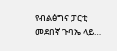የብልፅግና ፓርቲ መደበኛ ጉባኤ ላይ…